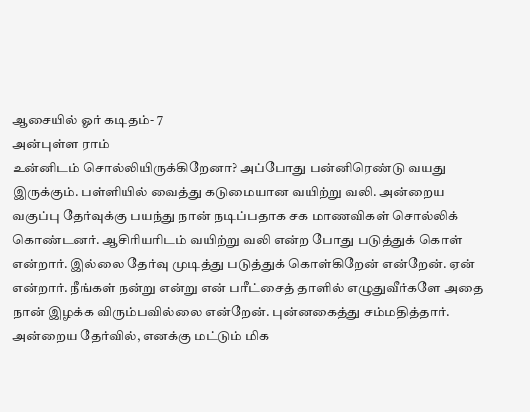ஆசையில் ஓர் கடிதம்- 7
அன்புள்ள ராம்
உன்னிடம் சொல்லியிருக்கிறேனா? அப்போது பன்னிரெண்டு வயது இருக்கும். பள்ளியில் வைத்து கடுமையான வயிற்று வலி. அன்றைய வகுப்பு தேர்வுக்கு பயந்து நான் நடிப்பதாக சக மாணவிகள் சொல்லிக் கொண்டனர். ஆசிரியரிடம் வயிற்று வலி என்ற போது படுத்துக் கொள் என்றார். இல்லை தேர்வு முடித்து படுத்துக் கொள்கிறேன் என்றேன். ஏன் என்றார். நீங்கள் நன்று என்று என் பரீட்சைத் தாளில் எழுதுவீர்களே அதை நான் இழக்க விரும்பவில்லை என்றேன். புன்னகைத்து சம்மதித்தார். அன்றைய தேர்வில், எனக்கு மட்டும் மிக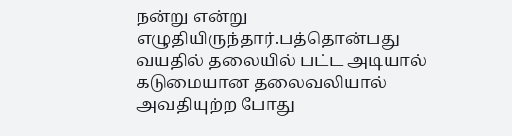நன்று என்று எழுதியிருந்தார்.பத்தொன்பது வயதில் தலையில் பட்ட அடியால் கடுமையான தலைவலியால் அவதியுற்ற போது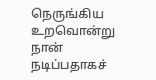நெருங்கிய உறவொன்று நான் நடிப்பதாகச்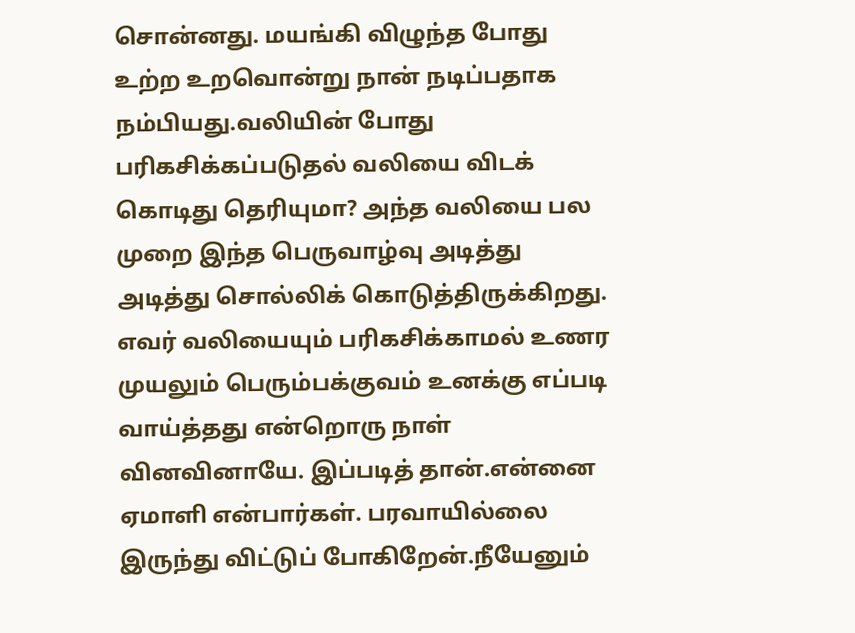சொன்னது. மயங்கி விழுந்த போது உற்ற உறவொன்று நான் நடிப்பதாக நம்பியது.வலியின் போது பரிகசிக்கப்படுதல் வலியை விடக் கொடிது தெரியுமா? அந்த வலியை பல முறை இந்த பெருவாழ்வு அடித்து அடித்து சொல்லிக் கொடுத்திருக்கிறது. எவர் வலியையும் பரிகசிக்காமல் உணர முயலும் பெரும்பக்குவம் உனக்கு எப்படி வாய்த்தது என்றொரு நாள் வினவினாயே. இப்படித் தான்.என்னை ஏமாளி என்பார்கள். பரவாயில்லை இருந்து விட்டுப் போகிறேன்.நீயேனும்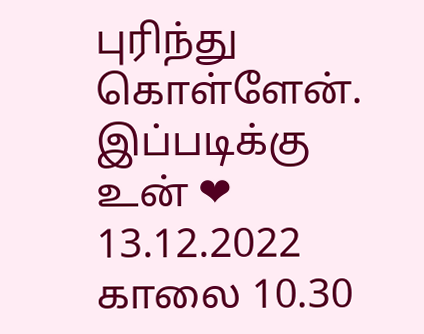புரிந்து கொள்ளேன்.
இப்படிக்கு
உன் ❤
13.12.2022
காலை 10.30